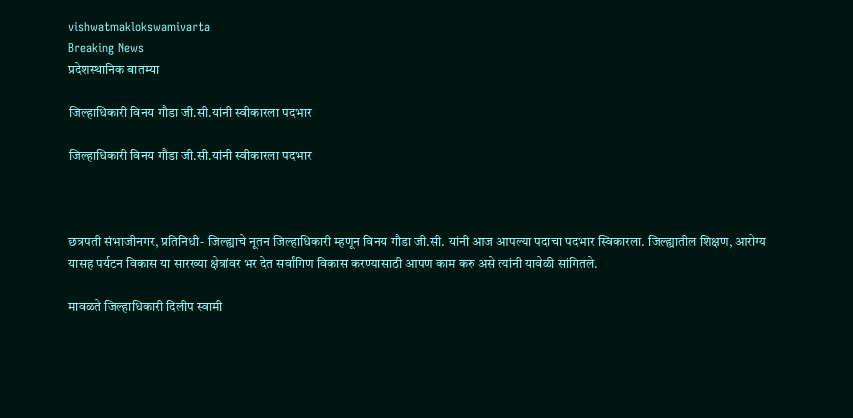vishwatmaklokswamivarta
Breaking News
प्रदेशस्थानिक बातम्या

जिल्हाधिकारी विनय गौडा जी.सी.यांनी स्वीकारला पदभार

जिल्हाधिकारी विनय गौडा जी.सी.यांनी स्वीकारला पदभार



छत्रपती संभाजीनगर, प्रतिनिधी- जिल्ह्याचे नूतन जिल्हाधिकारी म्हणून विनय गौडा जी.सी. यांनी आज आपल्या पदाचा पदभार स्विकारला. जिल्ह्यातील शिक्षण, आरोग्य यासह पर्यटन विकास या सारख्या क्षेत्रांवर भर देत सर्वांगिण विकास करण्यासाठी आपण काम करु असे त्यांनी यावेळी सांगितले.

मावळते जिल्हाधिकारी दिलीप स्वामी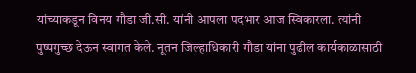यांच्याकडून विनय गौडा जी.सी. यांनी आपला पदभार आज स्विकारला. त्यांनी पुष्पगुच्छ देऊन स्वागत केले. नूतन जिल्हाधिकारी गौडा यांना पुढील कार्यकाळासाठी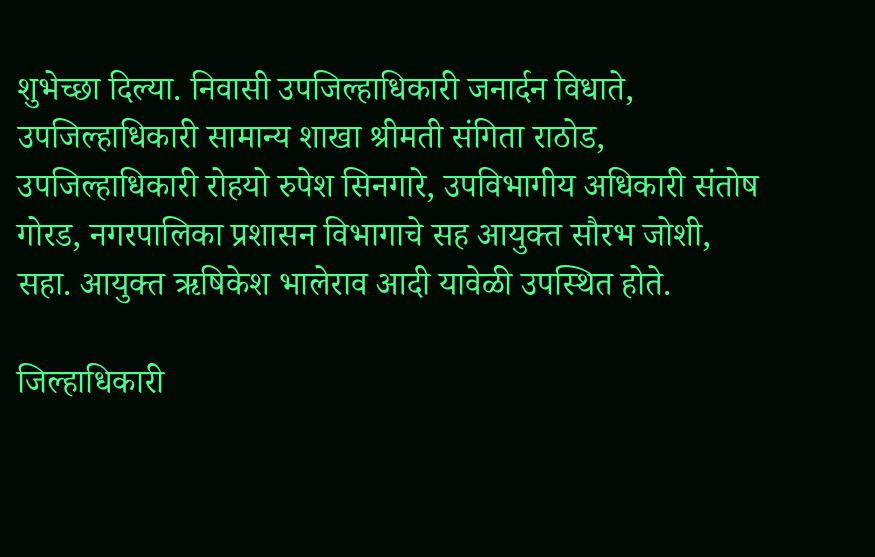शुभेच्छा दिल्या. निवासी उपजिल्हाधिकारी जनार्दन विधाते, उपजिल्हाधिकारी सामान्य शाखा श्रीमती संगिता राठोड, उपजिल्हाधिकारी रोहयो रुपेश सिनगारे, उपविभागीय अधिकारी संतोष गोरड, नगरपालिका प्रशासन विभागाचे सह आयुक्त सौरभ जोशी, सहा. आयुक्त ऋषिकेश भालेराव आदी यावेळी उपस्थित होते.

जिल्हाधिकारी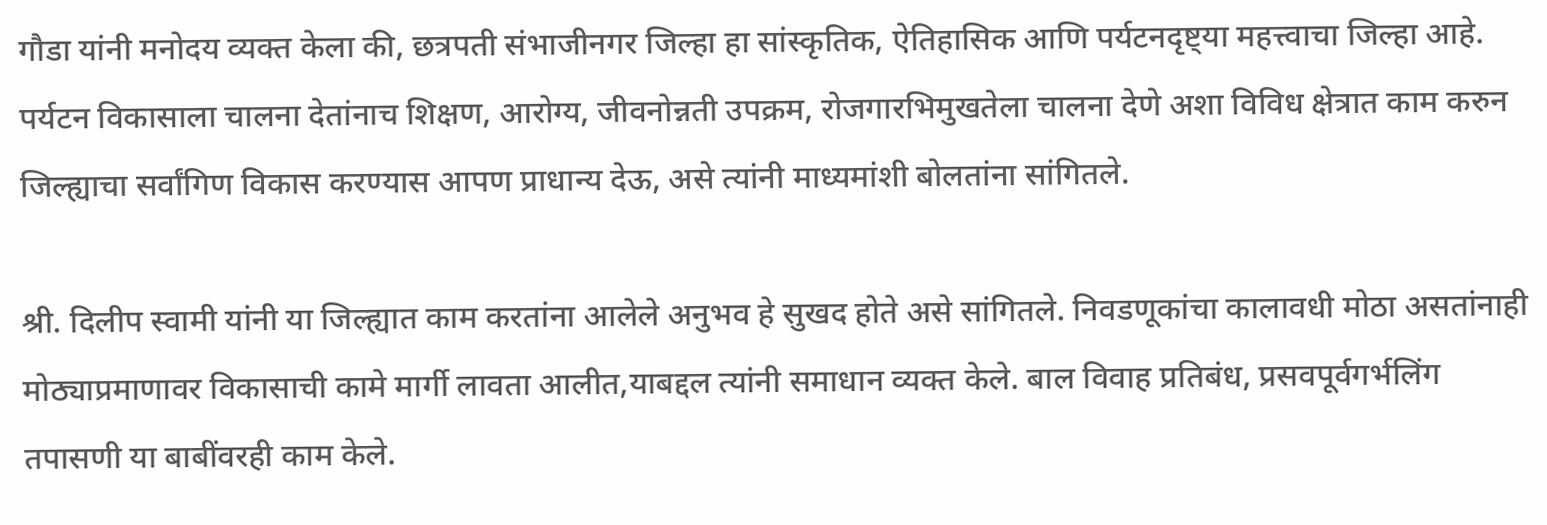गौडा यांनी मनोदय व्यक्त केला की, छत्रपती संभाजीनगर जिल्हा हा सांस्कृतिक, ऐतिहासिक आणि पर्यटनदृष्ट्या महत्त्वाचा जिल्हा आहे. पर्यटन विकासाला चालना देतांनाच शिक्षण, आरोग्य, जीवनोन्नती उपक्रम, रोजगारभिमुखतेला चालना देणे अशा विविध क्षेत्रात काम करुन जिल्ह्याचा सर्वांगिण विकास करण्यास आपण प्राधान्य देऊ, असे त्यांनी माध्यमांशी बोलतांना सांगितले.

श्री. दिलीप स्वामी यांनी या जिल्ह्यात काम करतांना आलेले अनुभव हे सुखद होते असे सांगितले. निवडणूकांचा कालावधी मोठा असतांनाही मोठ्याप्रमाणावर विकासाची कामे मार्गी लावता आलीत,याबद्दल त्यांनी समाधान व्यक्त केले. बाल विवाह प्रतिबंध, प्रसवपूर्वगर्भलिंग तपासणी या बाबींवरही काम केले.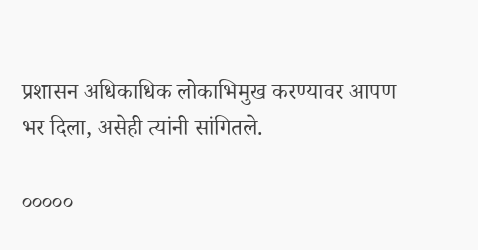प्रशासन अधिकाधिक लोकाभिमुख करण्यावर आपण भर दिला, असेही त्यांनी सांगितले.

०००००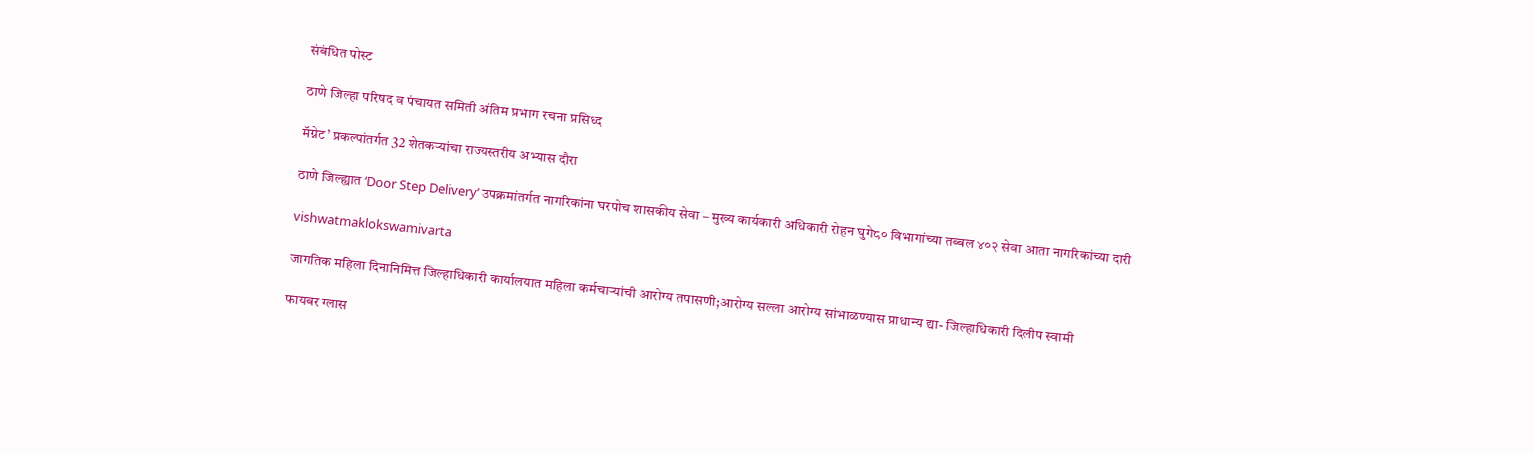संबंधित पोस्ट

ठाणे जिल्हा परिषद व पंचायत समिती अंतिम प्रभाग रचना प्रसिध्द

मॅग्नेट’ प्रकल्पांतर्गत 32 शेतकऱ्यांचा राज्यस्तरीय अभ्यास दौरा

ठाणे जिल्ह्यात ‘Door Step Delivery’ उपक्रमांतर्गत नागरिकांना घरपोच शासकीय सेवा – मुख्य कार्यकारी अधिकारी रोहन घुगे८० विभागांच्या तब्बल ४०२ सेवा आता नागरिकांच्या दारी

vishwatmaklokswamivarta

जागतिक महिला दिनानिमित्त जिल्हाधिकारी कार्यालयात महिला कर्मचाऱ्यांची आरोग्य तपासणी;आरोग्य सल्ला आरोग्य सांभाळण्यास प्राधान्य द्या- जिल्हाधिकारी दिलीप स्वामी

फायबर ग्लास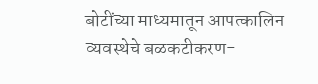बोटींच्या माध्यमातून आपत्कालिन व्यवस्थेचे बळकटीकरण-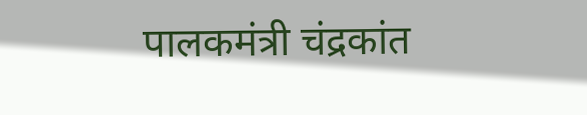पालकमंत्री चंद्रकांत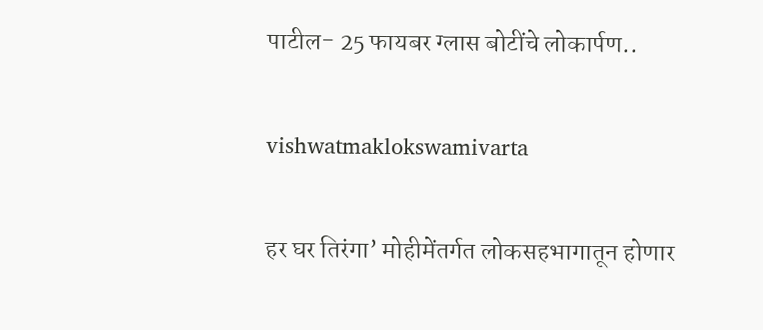पाटील- 25 फायबर ग्लास बोटींचे लोकार्पण..

vishwatmaklokswamivarta

हर घर तिरंगा’ मोहीमेंतर्गत लोकसहभागातून होणार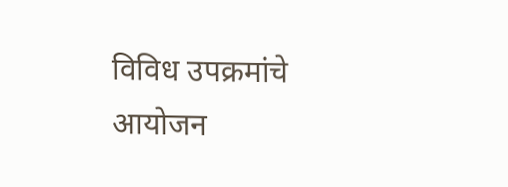विविध उपक्रमांचे आयोजन